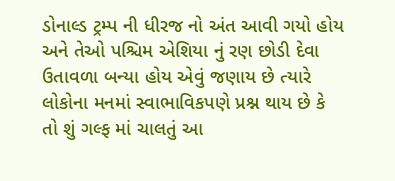ડોનાલ્ડ ટ્રમ્પ ની ધીરજ નો અંત આવી ગયો હોય અને તેઓ પશ્ચિમ એશિયા નું રણ છોડી દેવા ઉતાવળા બન્યા હોય એવું જણાય છે ત્યારે લોકોના મનમાં સ્વાભાવિકપણે પ્રશ્ન થાય છે કે તો શું ગલ્ફ માં ચાલતું આ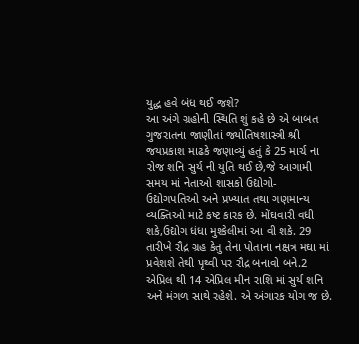યુદ્ધ હવે બંધ થઈ જશે?
આ અંગે ગ્રહોની સ્થિતિ શું કહે છે એ બાબત ગુજરાતના જાણીતાં જ્યોતિષશાસ્ત્રી શ્રી જયપ્રકાશ માઢકે જણાવ્યું હતું કે 25 માર્ચ ના રોજ શનિ સુર્ય ની યુતિ થઈ છે,જે આગામી સમય માં નેતાઓ શાસકો ઉદ્યોગો- ઉદ્યોગપતિઓ અને પ્રખ્યાત તથા ગણમાન્ય વ્યક્તિઓ માટે કષ્ટ કારક છે. મોંઘવારી વધી શકે,ઉદ્યોગ ધંધા મુશ્કેલીમાં આ વી શકે. 29 તારીખે રૌદ્ર ગ્રહ કેતુ તેના પોતાના નક્ષત્ર મઘા માં પ્રવેશશે તેથી પૃથ્વી પર રૌદ્ર બનાવો બને.2 એપ્રિલ થી 14 એપ્રિલ મીન રાશિ માં સુર્ય શનિ અને મંગળ સાથે રહેશે. એ અંગારક યોગ જ છે.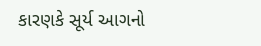કારણકે સૂર્ય આગનો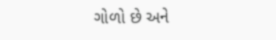ગોળો છે અને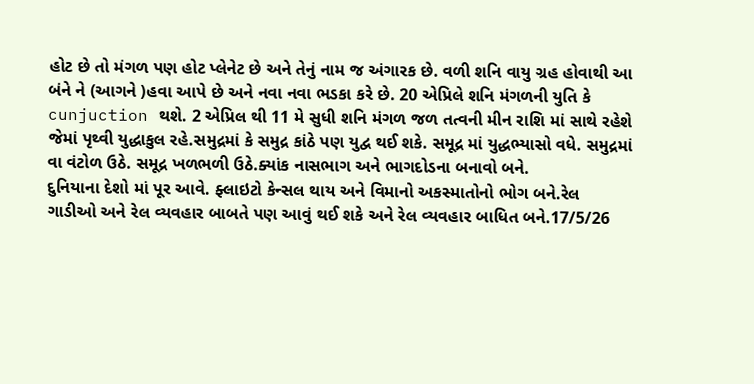હોટ છે તો મંગળ પણ હોટ પ્લેનેટ છે અને તેનું નામ જ અંગારક છે. વળી શનિ વાયુ ગ્રહ હોવાથી આ બંને ને (આગને )હવા આપે છે અને નવા નવા ભડકા કરે છે. 20 એપ્રિલે શનિ મંગળની યુતિ કે cunjuction થશે. 2 એપ્રિલ થી 11 મે સુધી શનિ મંગળ જળ તત્વની મીન રાશિ માં સાથે રહેશે જેમાં પૃથ્વી યુદ્ધાકુલ રહે.સમુદ્રમાં કે સમુદ્ર કાંઠે પણ યુદ્વ થઈ શકે. સમૂદ્ર માં યુદ્ધભ્યાસો વધે. સમુદ્રમાં વા વંટોળ ઉઠે. સમૂદ્ર ખળભળી ઉઠે.ક્યાંક નાસભાગ અને ભાગદોડના બનાવો બને.
દુનિયાના દેશો માં પૂર આવે. ફ્લાઇટો કેન્સલ થાય અને વિમાનો અકસ્માતોનો ભોગ બને.રેલ ગાડીઓ અને રેલ વ્યવહાર બાબતે પણ આવું થઈ શકે અને રેલ વ્યવહાર બાધિત બને.17/5/26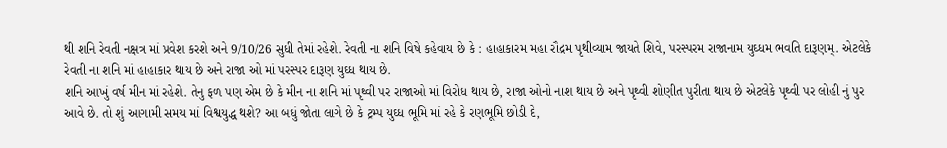થી શનિ રેવતી નક્ષત્ર માં પ્રવેશ કરશે અને 9/10/26 સુધી તેમાં રહેશે. રેવતી ના શનિ વિષે કહેવાય છે કે : હાહાકારમ મહા રૌદ્રમ પૃથીવ્યામ જાયતે શિવે, પરસ્પરમ રાજાનામ યુઘ્ધમ ભવતિ દારૂણમ્. એટલેકે રેવતી ના શનિ માં હાહાકાર થાય છે અને રાજા ઓ માં પરસ્પર દારૂણ યુઘ્ધ થાય છે.
શનિ આખું વર્ષ મીન માં રહેશે. તેનુ ફળ પણ એમ છે કે મીન ના શનિ માં પૃથ્વી પર રાજાઓ માં વિરોધ થાય છે, રાજા ઓનો નાશ થાય છે અને પૃથ્વી શોણીત પુરીતા થાય છે એટલેકે પૃથ્વી પર લોહી નું પુર આવે છે. તો શું આગામી સમય માં વિશ્વયુદ્ધ થશે? આ બધું જોતા લાગે છે કે ટ્રમ્પ યુઘ્ધ ભૂમિ માં રહે કે રણભૂમિ છોડી દે,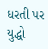ધરતી પર યુદ્ધો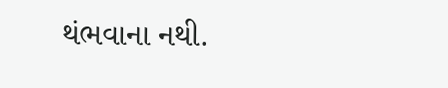થંભવાના નથી.